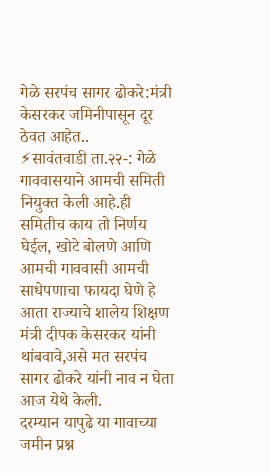गेळे सरपंच सागर ढोकरे:मंत्री केसरकर जमिनीपासून दूर ठेवत आहेत..
⚡सावंतवाडी ता.२२-: गेळे गाववासयाने आमची समिती नियुक्त केली आहे.ही समितीच काय तो निर्णय घेईल, खोटे बोलणे आणि आमची गाववासी आमची साधेपणाचा फायदा घेणे हे आता राज्याचे शालेय शिक्षण मंत्री दीपक केसरकर यांनी थांबवावे,असे मत सरपंच सागर ढोकरे यांनी नाव न घेता आज येथे केली.
दरम्यान यापुढे या गावाच्या जमीन प्रश्न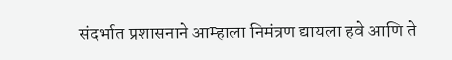संदर्भात प्रशासनाने आम्हाला निमंत्रण द्यायला हवे आणि ते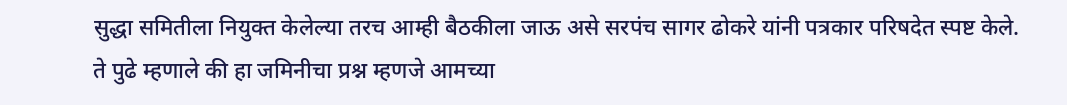सुद्धा समितीला नियुक्त केलेल्या तरच आम्ही बैठकीला जाऊ असे सरपंच सागर ढोकरे यांनी पत्रकार परिषदेत स्पष्ट केले.
ते पुढे म्हणाले की हा जमिनीचा प्रश्न म्हणजे आमच्या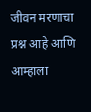जीवन मरणाचा प्रश्न आहे आणि आम्हाला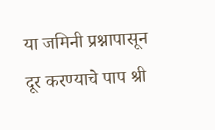या जमिनी प्रश्नापासून दूर करण्याचे पाप श्री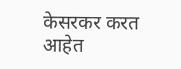केसरकर करत आहेत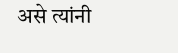असे त्यांनी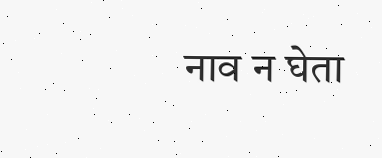नाव न घेता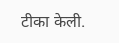टीका केली.